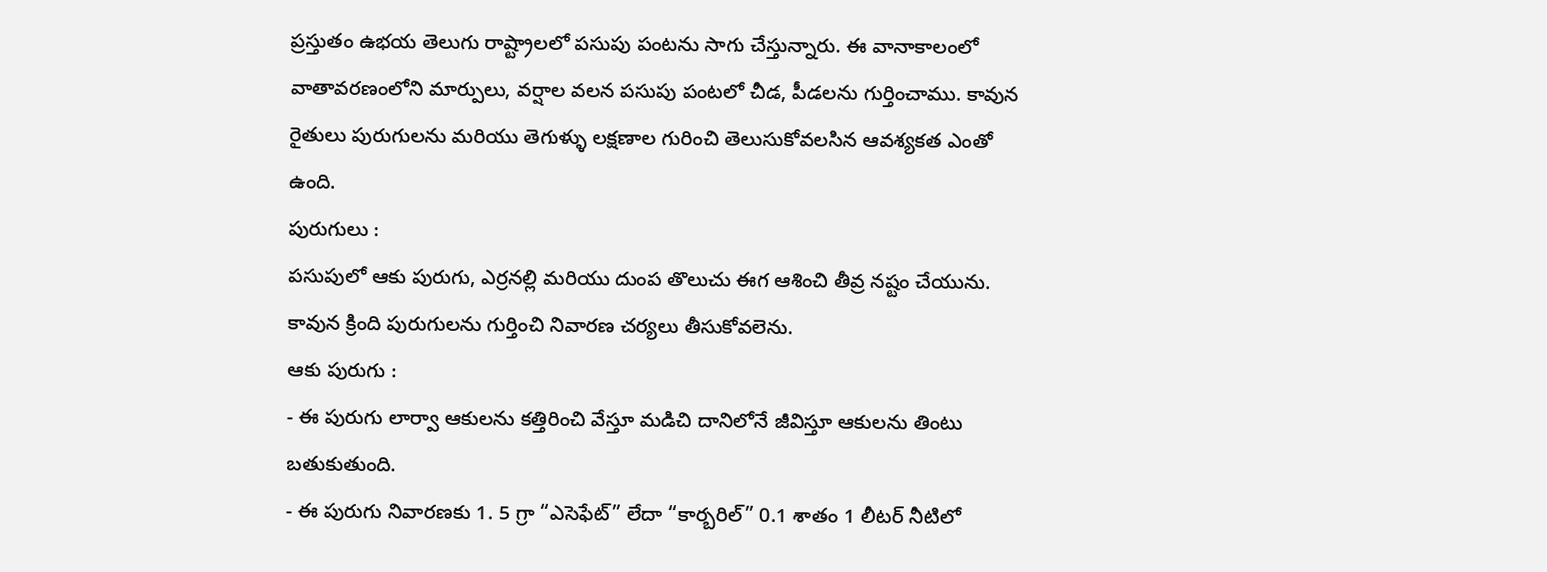ప్రస్తుతం ఉభయ తెలుగు రాష్ట్రాలలో పసుపు పంటను సాగు చేస్తున్నారు. ఈ వానాకాలంలో వాతావరణంలోని మార్పులు, వర్షాల వలన పసుపు పంటలో చీడ, పీడలను గుర్తించాము. కావున రైతులు పురుగులను మరియు తెగుళ్ళు లక్షణాల గురించి తెలుసుకోవలసిన ఆవశ్యకత ఎంతో ఉంది.
పురుగులు :
పసుపులో ఆకు పురుగు, ఎర్రనల్లి మరియు దుంప తొలుచు ఈగ ఆశించి తీవ్ర నష్టం చేయును. కావున క్రింది పురుగులను గుర్తించి నివారణ చర్యలు తీసుకోవలెను.
ఆకు పురుగు :
- ఈ పురుగు లార్వా ఆకులను కత్తిరించి వేస్తూ మడిచి దానిలోనే జీవిస్తూ ఆకులను తింటు బతుకుతుంది.
- ఈ పురుగు నివారణకు 1. 5 గ్రా “ఎసెఫేట్” లేదా “కార్బరిల్” 0.1 శాతం 1 లీటర్ నీటిలో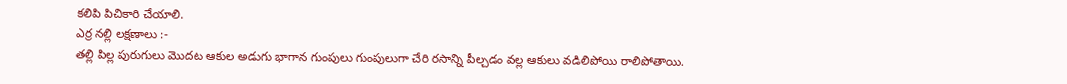కలిపి పిచికారి చేయాలి.
ఎర్ర నల్లి లక్షణాలు :-
తల్లి పిల్ల పురుగులు మొదట ఆకుల అడుగు భాగాన గుంపులు గుంపులుగా చేరి రసాన్ని పీల్చడం వల్ల ఆకులు వడిలిపోయి రాలిపోతాయి.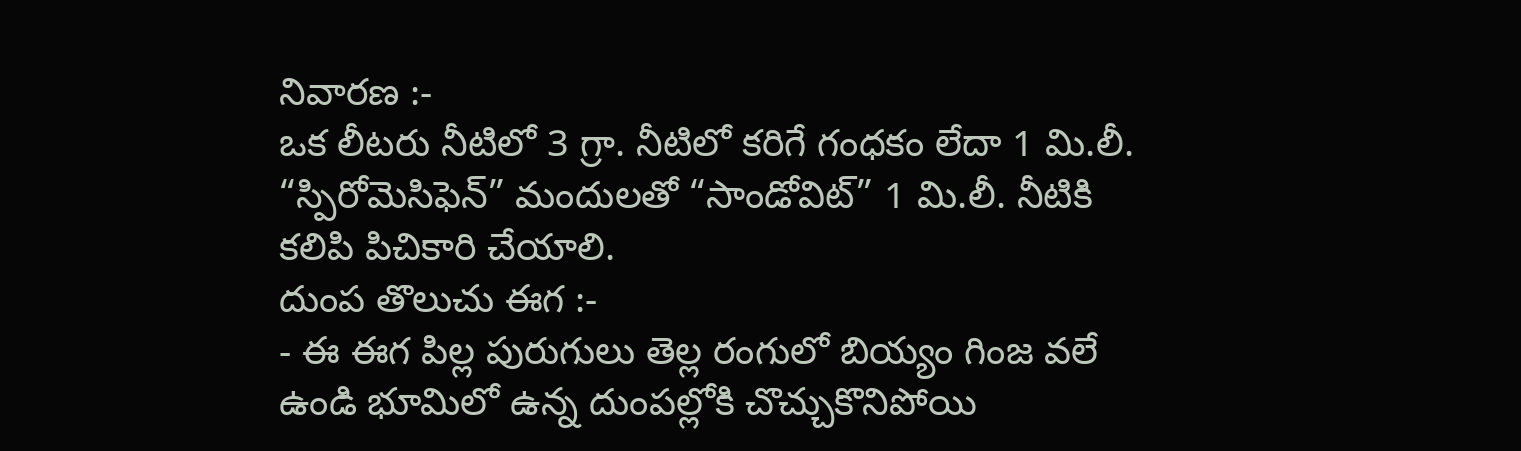నివారణ :-
ఒక లీటరు నీటిలో 3 గ్రా. నీటిలో కరిగే గంధకం లేదా 1 మి.లీ. “స్పిరోమెసిఫెన్” మందులతో “సాండోవిట్” 1 మి.లీ. నీటికి కలిపి పిచికారి చేయాలి.
దుంప తొలుచు ఈగ :-
- ఈ ఈగ పిల్ల పురుగులు తెల్ల రంగులో బియ్యం గింజ వలే ఉండి భూమిలో ఉన్న దుంపల్లోకి చొచ్చుకొనిపోయి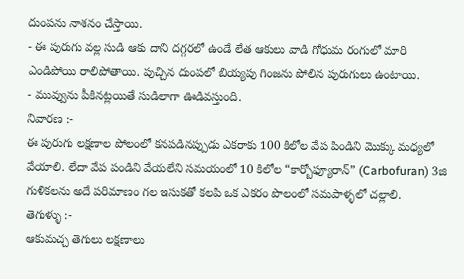దుంపను నాశనం చేస్తాయి.
- ఈ పురుగు వల్ల సుడి ఆకు దాని దగ్గరలో ఉండే లేత ఆకులు వాడి గోధుమ రంగులో మారి ఎండిపోయి రాలిపోతాయి. పుచ్చిన దుంపలో బియ్యపు గింజను పోలిన పురుగులు ఉంటాయి.
- మువ్వును పీకినట్లయితే సుడిలాగా ఊడివస్తుంది.
నివారణ :-
ఈ పురుగు లక్షణాల పోలంలో కనపడినప్పుడు ఎకరాకు 100 కిలోల వేప పిండిని మొక్కు మధ్యలో వేయాలి. లేదా వేప పండిని వేయలేని సమయంలో 10 కిలోల “కార్బోఫ్యూరాన్” (Carbofuran) 3జి గుళికలను అదే పరిమాణం గల ఇసుకతో కలపి ఒక ఎకరం పొలంలో సమపాళ్ళలో చల్లాలి.
తెగుళ్ళు :-
ఆకుమచ్చ తెగులు లక్షణాలు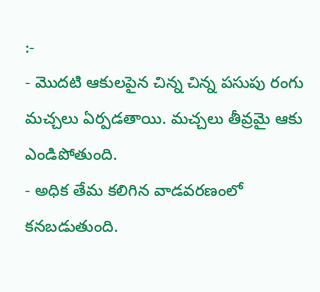:-
- మొదటి ఆకులపైన చిన్న చిన్న పసుపు రంగు మచ్చలు ఏర్పడతాయి. మచ్చలు తీవ్రమై ఆకు ఎండిపోతుంది.
- అధిక తేమ కలిగిన వాడవరణంలో కనబడుతుంది.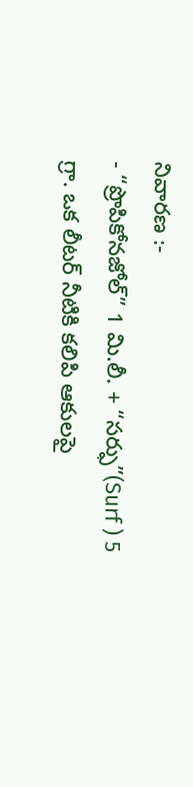నివారణ :-
- “ప్రొపికోనజోల్” 1 మి.లీ. + “సర్ఫు”(Surf ) 5 గ్రా. ఒక లీటర్ నీటికి కలిపి ఆకులపై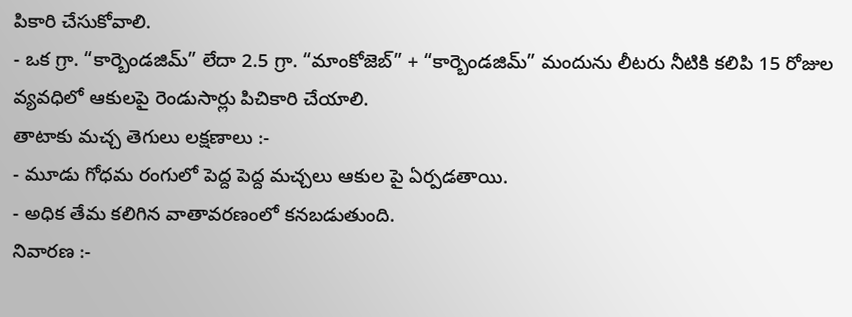పికారి చేసుకోవాలి.
- ఒక గ్రా. “కార్బెండజిమ్” లేదా 2.5 గ్రా. “మాంకోజెబ్” + “కార్బెండజిమ్” మందును లీటరు నీటికి కలిపి 15 రోజుల వ్యవధిలో ఆకులపై రెండుసార్లు పిచికారి చేయాలి.
తాటాకు మచ్చ తెగులు లక్షణాలు :-
- మూడు గోధమ రంగులో పెద్ద పెద్ద మచ్చలు ఆకుల పై ఏర్పడతాయి.
- అధిక తేమ కలిగిన వాతావరణంలో కనబడుతుంది.
నివారణ :-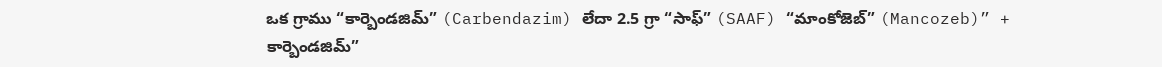ఒక గ్రాము “కార్బెండజిమ్” (Carbendazim) లేదా 2.5 గ్రా “సాఫ్” (SAAF) “మాంకోజెబ్” (Mancozeb)” + కార్బెండజిమ్”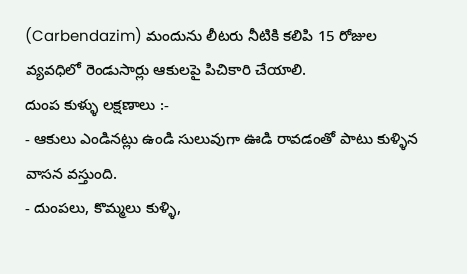(Carbendazim) మందును లీటరు నీటికి కలిపి 15 రోజుల వ్యవధిలో రెండుసార్లు ఆకులపై పిచికారి చేయాలి.
దుంప కుళ్ళు లక్షణాలు :-
- ఆకులు ఎండినట్లు ఉండి సులువుగా ఊడి రావడంతో పాటు కుళ్ళిన వాసన వస్తుంది.
- దుంపలు, కొమ్మలు కుళ్ళి,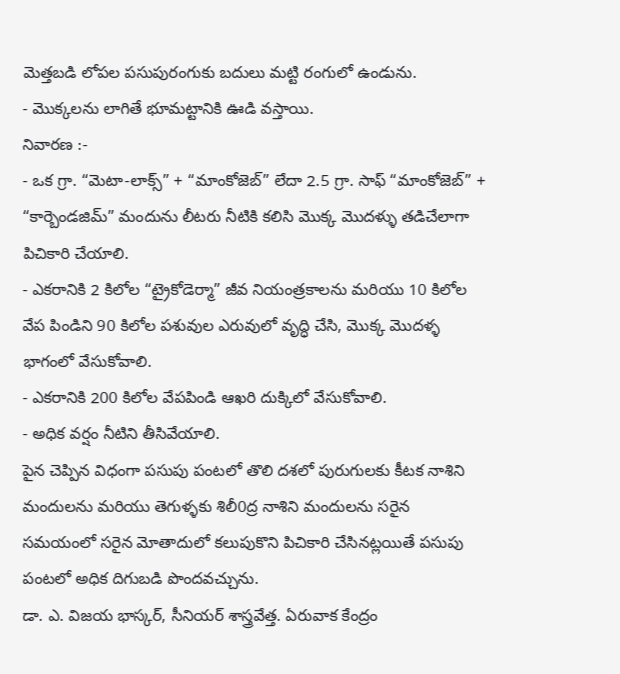మెత్తబడి లోపల పసుపురంగుకు బదులు మట్టి రంగులో ఉండును.
- మొక్కలను లాగితే భూమట్టానికి ఊడి వస్తాయి.
నివారణ :-
- ఒక గ్రా. “మెటా-లాక్స్” + “మాంకోజెబ్” లేదా 2.5 గ్రా. సాఫ్ “మాంకోజెబ్” + “కార్బెండజిమ్” మందును లీటరు నీటికి కలిసి మొక్క మొదళ్ళు తడిచేలాగా పిచికారి చేయాలి.
- ఎకరానికి 2 కిలోల “ట్రైకోడెర్మా” జీవ నియంత్రకాలను మరియు 10 కిలోల వేప పిండిని 90 కిలోల పశువుల ఎరువులో వృద్ధి చేసి, మొక్క మొదళ్ళ భాగంలో వేసుకోవాలి.
- ఎకరానికి 200 కిలోల వేపపిండి ఆఖరి దుక్కిలో వేసుకోవాలి.
- అధిక వర్షం నీటిని తీసివేయాలి.
పైన చెప్పిన విధంగా పసుపు పంటలో తొలి దశలో పురుగులకు కీటక నాశిని మందులను మరియు తెగుళ్ళకు శిలీ0ద్ర నాశిని మందులను సరైన సమయంలో సరైన మోతాదులో కలుపుకొని పిచికారి చేసినట్లయితే పసుపు పంటలో అధిక దిగుబడి పొందవచ్చును.
డా. ఎ. విజయ భాస్కర్, సీనియర్ శాస్త్రవేత్త. ఏరువాక కేంద్రం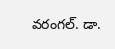వరంగల్. డా.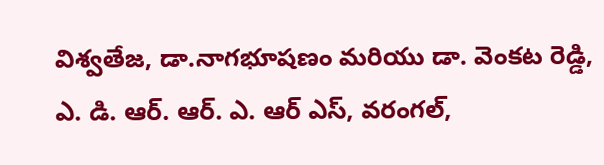విశ్వతేజ, డా.నాగభూషణం మరియు డా. వెంకట రెడ్డి, ఎ. డి. ఆర్. ఆర్. ఎ. ఆర్ ఎస్, వరంగల్,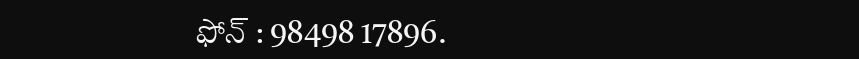ఫోన్ : 98498 17896.